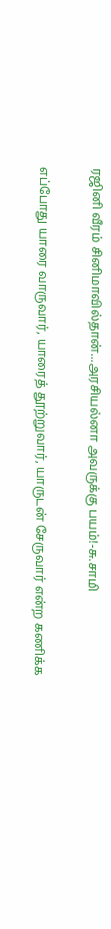ரஜினி வீரம் சினிமாவில்தான்...அரசியல்னா அவருக்கு பயம்!-சு.சாமி

எப்போது யாரை வாருவார், யாரைத் தூற்றுவார், யாருடன் சேருவார் என்ற கணிக்க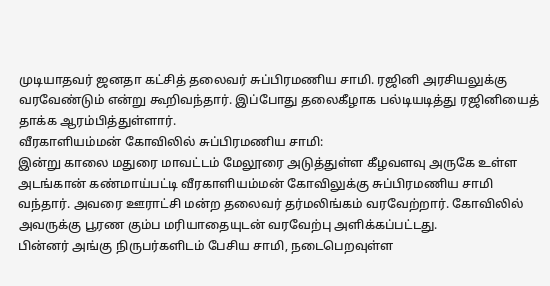முடியாதவர் ஜனதா கட்சித் தலைவர் சுப்பிரமணிய சாமி. ரஜினி அரசியலுக்கு வரவேண்டும் என்று கூறிவந்தார். இப்போது தலைகீழாக பல்டியடித்து ரஜினியைத் தாக்க ஆரம்பித்துள்ளார்.
வீரகாளியம்மன் கோவிலில் சுப்பிரமணிய சாமி:
இன்று காலை மதுரை மாவட்டம் மேலூரை அடுத்துள்ள கீழவளவு அருகே உள்ள அடங்கான் கண்மாய்பட்டி வீரகாளியம்மன் கோவிலுக்கு சுப்பிரமணிய சாமி வந்தார். அவரை ஊராட்சி மன்ற தலைவர் தர்மலிங்கம் வரவேற்றார். கோவிலில் அவருக்கு பூரண கும்ப மரியாதையுடன் வரவேற்பு அளிக்கப்பட்டது.
பின்னர் அங்கு நிருபர்களிடம் பேசிய சாமி, நடைபெறவுள்ள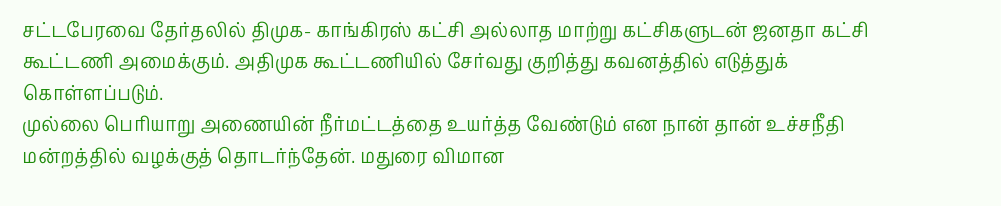சட்டபேரவை தேர்தலில் திமுக- காங்கிரஸ் கட்சி அல்லாத மாற்று கட்சிகளுடன் ஜனதா கட்சி கூட்டணி அமைக்கும். அதிமுக கூட்டணியில் சேர்வது குறித்து கவனத்தில் எடுத்துக் கொள்ளப்படும்.
முல்லை பெரியாறு அணையின் நீர்மட்டத்தை உயர்த்த வேண்டும் என நான் தான் உச்சநீதி மன்றத்தில் வழக்குத் தொடர்ந்தேன். மதுரை விமான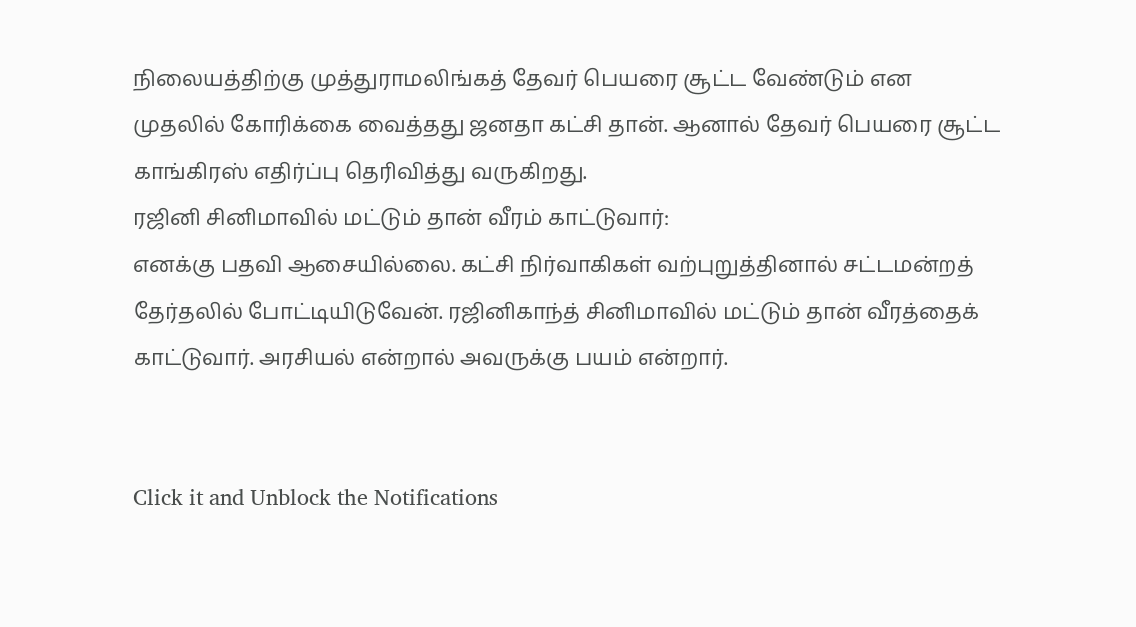நிலையத்திற்கு முத்துராமலிங்கத் தேவர் பெயரை சூட்ட வேண்டும் என முதலில் கோரிக்கை வைத்தது ஜனதா கட்சி தான். ஆனால் தேவர் பெயரை சூட்ட காங்கிரஸ் எதிர்ப்பு தெரிவித்து வருகிறது.
ரஜினி சினிமாவில் மட்டும் தான் வீரம் காட்டுவார்:
எனக்கு பதவி ஆசையில்லை. கட்சி நிர்வாகிகள் வற்புறுத்தினால் சட்டமன்றத் தேர்தலில் போட்டியிடுவேன். ரஜினிகாந்த் சினிமாவில் மட்டும் தான் வீரத்தைக் காட்டுவார். அரசியல் என்றால் அவருக்கு பயம் என்றார்.


Click it and Unblock the Notifications